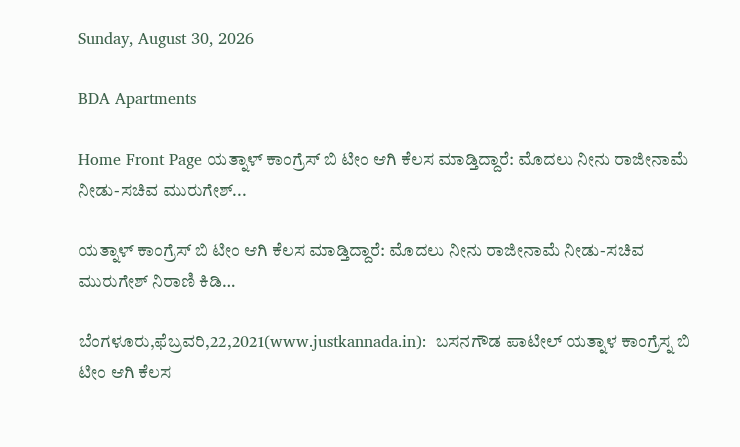Sunday, August 30, 2026

BDA Apartments

Home Front Page ಯತ್ನಾಳ್ ಕಾಂಗ್ರೆಸ್ ಬಿ ಟೀಂ ಆಗಿ ಕೆಲಸ ಮಾಡ್ತಿದ್ದಾರೆ: ಮೊದಲು ನೀನು ರಾಜೀನಾಮೆ ನೀಡು-ಸಚಿವ ಮುರುಗೇಶ್...

ಯತ್ನಾಳ್ ಕಾಂಗ್ರೆಸ್ ಬಿ ಟೀಂ ಆಗಿ ಕೆಲಸ ಮಾಡ್ತಿದ್ದಾರೆ: ಮೊದಲು ನೀನು ರಾಜೀನಾಮೆ ನೀಡು-ಸಚಿವ ಮುರುಗೇಶ್ ನಿರಾಣಿ ಕಿಡಿ…

ಬೆಂಗಳೂರು,ಫೆಬ್ರವರಿ,22,2021(www.justkannada.in):  ಬಸನಗೌಡ ಪಾಟೀಲ್ ಯತ್ನಾಳ ಕಾಂಗ್ರೆಸ್ನ ಬಿ ಟೀಂ ಆಗಿ ಕೆಲಸ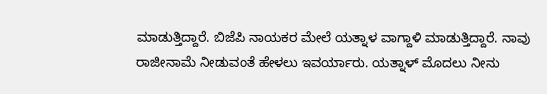ಮಾಡುತ್ತಿದ್ದಾರೆ. ಬಿಜೆಪಿ ನಾಯಕರ ಮೇಲೆ ಯತ್ನಾಳ ವಾಗ್ದಾಳಿ ಮಾಡುತ್ತಿದ್ದಾರೆ. ನಾವು ರಾಜೀನಾಮೆ ನೀಡುವಂತೆ ಹೇಳಲು ಇವರ್ಯಾರು. ಯತ್ನಾಳ್ ಮೊದಲು ನೀನು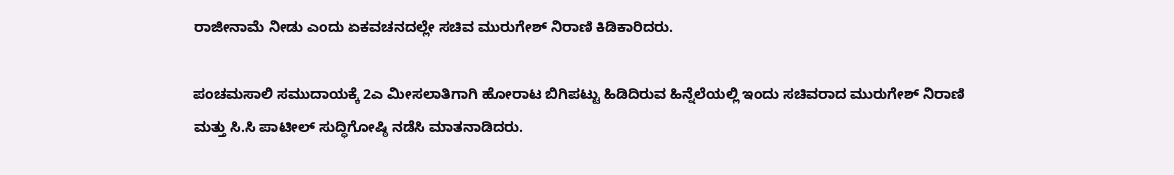ರಾಜೀನಾಮೆ ನೀಡು ಎಂದು ಏಕವಚನದಲ್ಲೇ ಸಚಿವ ಮುರುಗೇಶ್ ನಿರಾಣಿ ಕಿಡಿಕಾರಿದರು.

ಪಂಚಮಸಾಲಿ ಸಮುದಾಯಕ್ಕೆ 2ಎ ಮೀಸಲಾತಿಗಾಗಿ ಹೋರಾಟ ಬಿಗಿಪಟ್ಟು ಹಿಡಿದಿರುವ ಹಿನ್ನೆಲೆಯಲ್ಲಿ ಇಂದು ಸಚಿವರಾದ ಮುರುಗೇಶ್ ನಿರಾಣಿ ಮತ್ತು ಸಿ.ಸಿ ಪಾಟೀಲ್ ಸುದ್ಧಿಗೋಷ್ಠಿ ನಡೆಸಿ ಮಾತನಾಡಿದರು.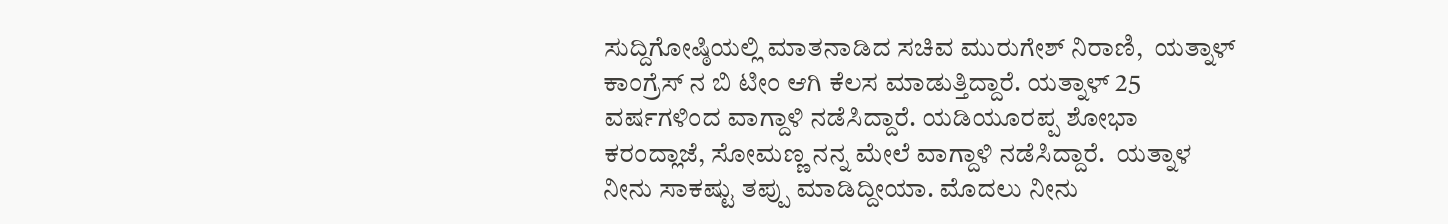ಸುದ್ದಿಗೋಷ್ಠಿಯಲ್ಲಿ ಮಾತನಾಡಿದ ಸಚಿವ ಮುರುಗೇಶ್ ನಿರಾಣಿ,  ಯತ್ನಾಳ್ ಕಾಂಗ್ರೆಸ್ ನ ಬಿ ಟೀಂ ಆಗಿ ಕೆಲಸ ಮಾಡುತ್ತಿದ್ದಾರೆ. ಯತ್ನಾಳ್ 25 ವರ್ಷಗಳಿಂದ ವಾಗ್ದಾಳಿ ನಡೆಸಿದ್ದಾರೆ. ಯಡಿಯೂರಪ್ಪ ಶೋಭಾ ಕರಂದ್ಲಾಜೆ, ಸೋಮಣ್ಣ ನನ್ನ ಮೇಲೆ ವಾಗ್ದಾಳಿ ನಡೆಸಿದ್ದಾರೆ.  ಯತ್ನಾಳ ನೀನು ಸಾಕಷ್ಟು ತಪ್ಪು ಮಾಡಿದ್ದೀಯಾ. ಮೊದಲು ನೀನು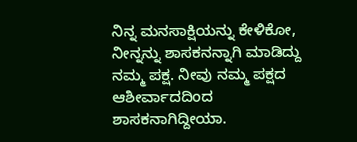ನಿನ್ನ ಮನಸಾಕ್ಷಿಯನ್ನು ಕೇಳಿಕೋ, ನೀನ್ನನ್ನು ಶಾಸಕನನ್ನಾಗಿ ಮಾಡಿದ್ದು ನಮ್ಮ ಪಕ್ಷ. ನೀವು ನಮ್ಮ ಪಕ್ಷದ ಆಶೀರ್ವಾದದಿಂದ ಶಾಸಕನಾಗಿದ್ದೀಯಾ.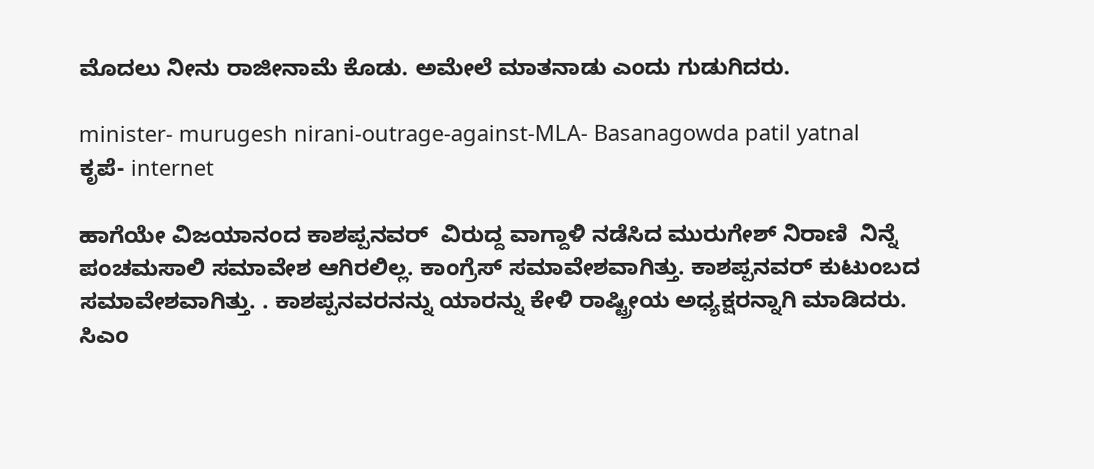ಮೊದಲು ನೀನು ರಾಜೀನಾಮೆ ಕೊಡು. ಅಮೇಲೆ ಮಾತನಾಡು ಎಂದು ಗುಡುಗಿದರು.

minister- murugesh nirani-outrage-against-MLA- Basanagowda patil yatnal
ಕೃಪೆ- internet

ಹಾಗೆಯೇ ವಿಜಯಾನಂದ ಕಾಶಪ್ಪನವರ್  ವಿರುದ್ದ ವಾಗ್ದಾಳಿ ನಡೆಸಿದ ಮುರುಗೇಶ್ ನಿರಾಣಿ  ನಿನ್ನೆ ಪಂಚಮಸಾಲಿ ಸಮಾವೇಶ ಆಗಿರಲಿಲ್ಲ. ಕಾಂಗ್ರೆಸ್ ಸಮಾವೇಶವಾಗಿತ್ತು. ಕಾಶಪ್ಪನವರ್ ಕುಟುಂಬದ ಸಮಾವೇಶವಾಗಿತ್ತು. . ಕಾಶಪ್ಪನವರನನ್ನು ಯಾರನ್ನು ಕೇಳಿ ರಾಷ್ಟ್ರೀಯ ಅಧ್ಯಕ್ಷರನ್ನಾಗಿ ಮಾಡಿದರು. ಸಿಎಂ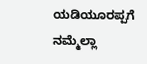ಯಡಿಯೂರಪ್ಪಗೆ ನಮ್ಮೆಲ್ಲಾ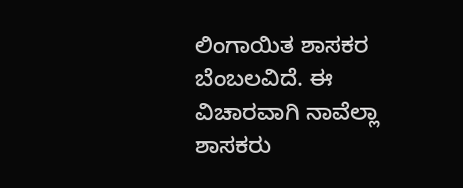ಲಿಂಗಾಯಿತ ಶಾಸಕರ ಬೆಂಬಲವಿದೆ. ಈ ವಿಚಾರವಾಗಿ ನಾವೆಲ್ಲಾ ಶಾಸಕರು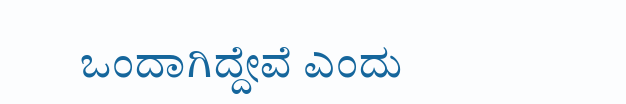ಒಂದಾಗಿದ್ದೇವೆ ಎಂದು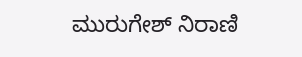ಮುರುಗೇಶ್ ನಿರಾಣಿ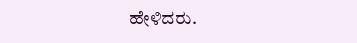ಹೇಳಿದರು.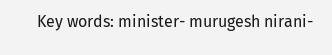Key words: minister- murugesh nirani-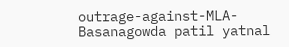outrage-against-MLA- Basanagowda patil yatnal